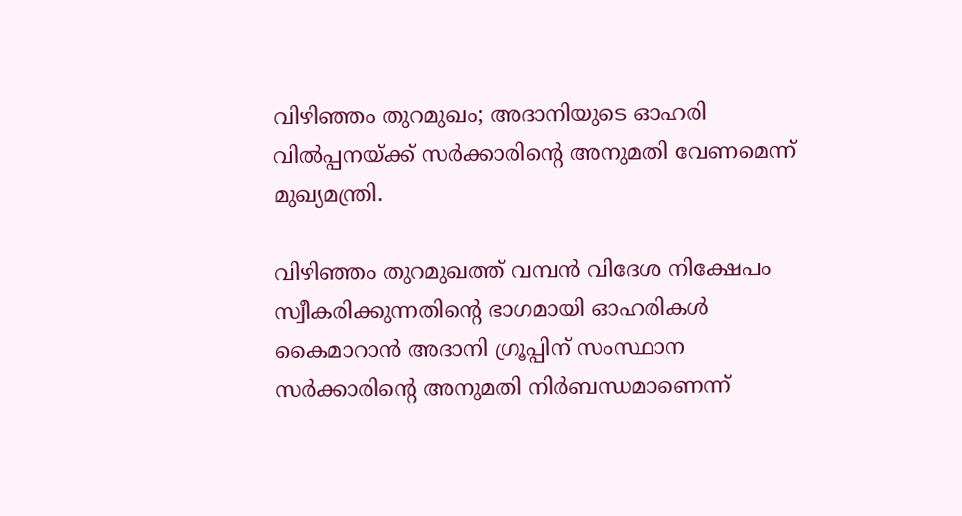വിഴിഞ്ഞം തുറമുഖം; അദാനിയുടെ ഓഹരി വില്‍പ്പനയ്ക്ക് സര്‍ക്കാരിന്‍റെ അനുമതി വേണമെന്ന് മുഖ്യമന്ത്രി.

വിഴിഞ്ഞം തുറമുഖത്ത് വമ്പൻ വിദേശ നിക്ഷേപം സ്വീകരിക്കുന്നതിന്റെ ഭാഗമായി ഓഹരികള്‍ കൈമാറാൻ അദാനി ഗ്രൂപ്പിന് സംസ്ഥാന സർക്കാരിന്റെ അനുമതി നിർബന്ധമാണെന്ന്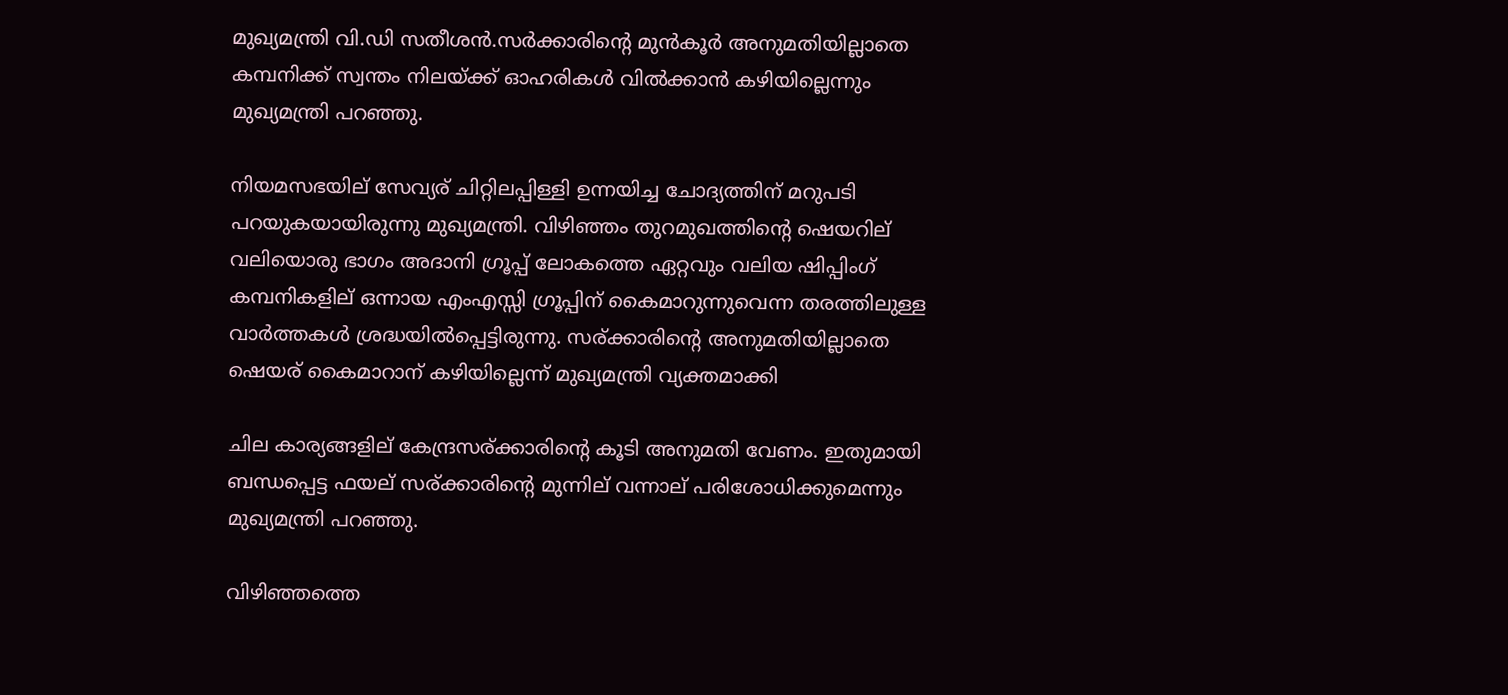മുഖ്യമന്ത്രി വി.ഡി സതീശൻ.സർക്കാരിന്റെ മുൻകൂർ അനുമതിയില്ലാതെ കമ്പനിക്ക് സ്വന്തം നിലയ്ക്ക് ഓഹരികള്‍ വില്‍ക്കാൻ കഴിയില്ലെന്നും മുഖ്യമന്ത്രി പറഞ്ഞു.

നിയമസഭയില് സേവ്യര് ചിറ്റിലപ്പിള്ളി ഉന്നയിച്ച ചോദ്യത്തിന് മറുപടി പറയുകയായിരുന്നു മുഖ്യമന്ത്രി. വിഴിഞ്ഞം തുറമുഖത്തിന്റെ ഷെയറില് വലിയൊരു ഭാഗം അദാനി ഗ്രൂപ്പ് ലോകത്തെ ഏറ്റവും വലിയ ഷിപ്പിംഗ് കമ്പനികളില് ഒന്നായ എംഎസ്സി ഗ്രൂപ്പിന് കൈമാറുന്നുവെന്ന തരത്തിലുള്ള വാർത്തകള്‍ ശ്രദ്ധയില്‍പ്പെട്ടിരുന്നു. സര്ക്കാരിന്റെ അനുമതിയില്ലാതെ ഷെയര് കൈമാറാന് കഴിയില്ലെന്ന് മുഖ്യമന്ത്രി വ്യക്തമാക്കി

ചില കാര്യങ്ങളില് കേന്ദ്രസര്ക്കാരിന്റെ കൂടി അനുമതി വേണം. ഇതുമായി ബന്ധപ്പെട്ട ഫയല് സര്ക്കാരിന്റെ മുന്നില് വന്നാല് പരിശോധിക്കുമെന്നും മുഖ്യമന്ത്രി പറഞ്ഞു.

വിഴിഞ്ഞത്തെ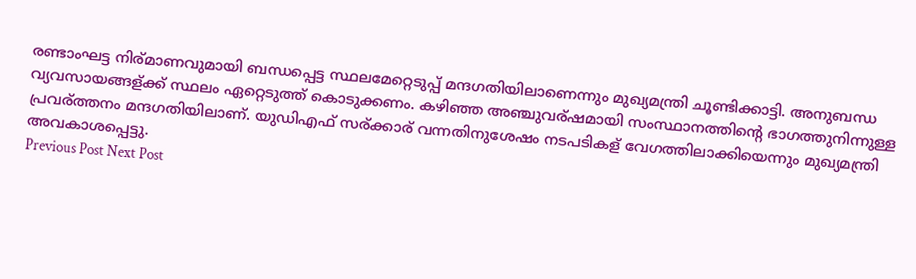രണ്ടാംഘട്ട നിര്മാണവുമായി ബന്ധപ്പെട്ട സ്ഥലമേറ്റെടുപ്പ് മന്ദഗതിയിലാണെന്നും മുഖ്യമന്ത്രി ചൂണ്ടിക്കാട്ടി. അനുബന്ധ വ്യവസായങ്ങള്ക്ക് സ്ഥലം ഏറ്റെടുത്ത് കൊടുക്കണം. കഴിഞ്ഞ അഞ്ചുവര്ഷമായി സംസ്ഥാനത്തിന്റെ ഭാഗത്തുനിന്നുള്ള പ്രവര്ത്തനം മന്ദഗതിയിലാണ്. യുഡിഎഫ് സര്ക്കാര് വന്നതിനുശേഷം നടപടികള് വേഗത്തിലാക്കിയെന്നും മുഖ്യമന്ത്രി അവകാശപ്പെട്ടു.
Previous Post Next Post